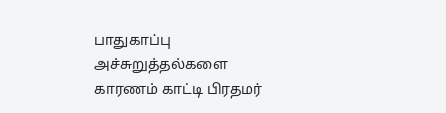பாதுகாப்பு அச்சுறுத்தல்களை காரணம் காட்டி பிரதமர்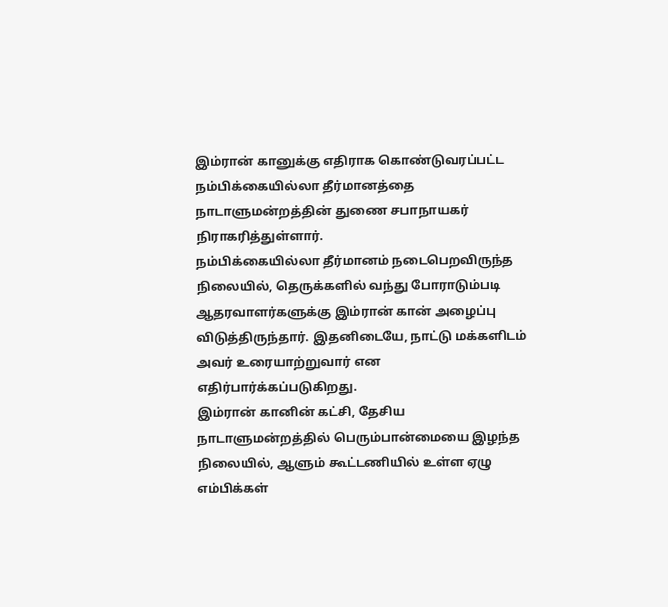இம்ரான் கானுக்கு எதிராக கொண்டுவரப்பட்ட நம்பிக்கையில்லா தீர்மானத்தை நாடாளுமன்றத்தின் துணை சபாநாயகர் நிராகரித்துள்ளார்.
நம்பிக்கையில்லா தீர்மானம் நடைபெறவிருந்த நிலையில், தெருக்களில் வந்து போராடும்படி ஆதரவாளர்களுக்கு இம்ரான் கான் அழைப்பு விடுத்திருந்தார். இதனிடையே, நாட்டு மக்களிடம் அவர் உரையாற்றுவார் என எதிர்பார்க்கப்படுகிறது.
இம்ரான் கானின் கட்சி, தேசிய நாடாளுமன்றத்தில் பெரும்பான்மையை இழந்த நிலையில், ஆளும் கூட்டணியில் உள்ள ஏழு எம்பிக்கள்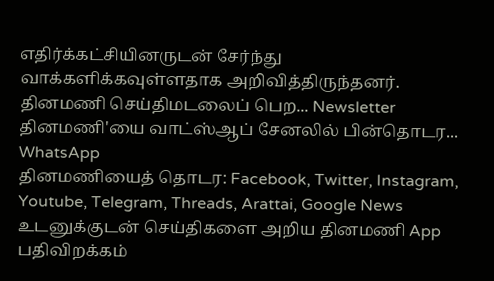எதிர்க்கட்சியினருடன் சேர்ந்து வாக்களிக்கவுள்ளதாக அறிவித்திருந்தனர்.
தினமணி செய்திமடலைப் பெற... Newsletter
தினமணி'யை வாட்ஸ்ஆப் சேனலில் பின்தொடர... WhatsApp
தினமணியைத் தொடர: Facebook, Twitter, Instagram, Youtube, Telegram, Threads, Arattai, Google News
உடனுக்குடன் செய்திகளை அறிய தினமணி App பதிவிறக்கம்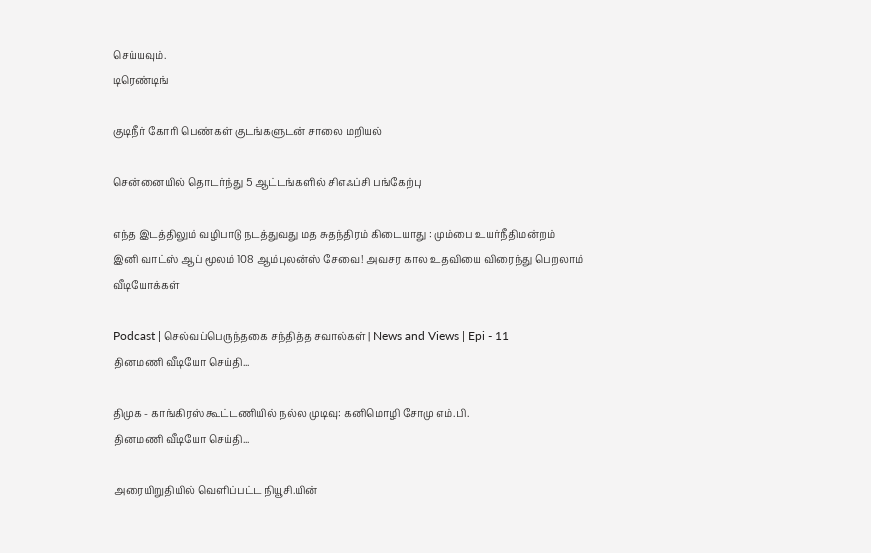செய்யவும்.
டிரெண்டிங்

குடிநீர் கோரி பெண்கள் குடங்களுடன் சாலை மறியல்

சென்னையில் தொடர்ந்து 5 ஆட்டங்களில் சிஎஃப்சி பங்கேற்பு

எந்த இடத்திலும் வழிபாடு நடத்துவது மத சுதந்திரம் கிடையாது : மும்பை உயர்நீதிமன்றம்
இனி வாட்ஸ் ஆப் மூலம் 108 ஆம்புலன்ஸ் சேவை! அவசர கால உதவியை விரைந்து பெறலாம்
வீடியோக்கள்

Podcast | செல்வப்பெருந்தகை சந்தித்த சவால்கள் | News and Views | Epi - 11
தினமணி வீடியோ செய்தி...

திமுக - காங்கிரஸ் கூட்டணியில் நல்ல முடிவு: கனிமொழி சோமு எம்.பி.
தினமணி வீடியோ செய்தி...

அரையிறுதியில் வெளிப்பட்ட நியூசி.யின்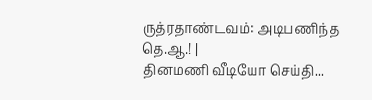ருத்ரதாண்டவம்: அடிபணிந்த தெ.ஆ.! |
தினமணி வீடியோ செய்தி...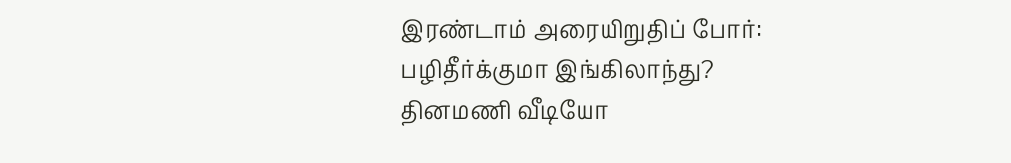இரண்டாம் அரையிறுதிப் போர்: பழிதீர்க்குமா இங்கிலாந்து?
தினமணி வீடியோ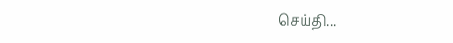செய்தி...